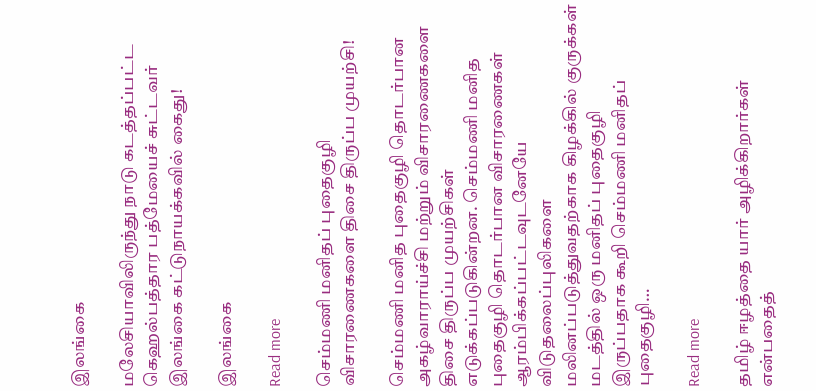இலங்கை

மலேசியாவிலிருந்து நாடு கடத்தப்பட்ட கெஹல்பத்தார பத்மேயைச் சுட்டவர் இலங்கை கட்டுநாயக்கவில் கைது!

இலங்கை

Read more

செம்மணி மனிதப் புதைகுழி விசாரணைகளை திசை திருப்ப முயற்சி!

செம்மணி மனித புதைகுழி தொடர்பான அகழ்வாராய்ச்சி மற்றும் விசாரணைகளை திசை திருப்ப முயற்சிகள் எடுக்கப்படுகின்றன. செம்மணி மனித புதைகுழி தொடர்பான விசாரணைகள் ஆரம்பிக்கப்பட்டவுடனேயே விடுதலைப்புலிகளை மலினப்படுத்துவதற்காக கிழக்கில் குருக்கள் மடத்தில் ஒரு மனிதப் புதைகுழி இருப்பதாக கூறி செம்மணி மனிதப் புதைகுழி…

Read more

தமிழ் ஈழத்தை யார் அழிக்கிறார்கள் என்பதைத்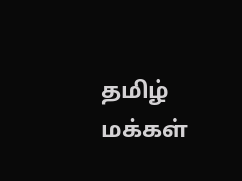தமிழ் மக்கள்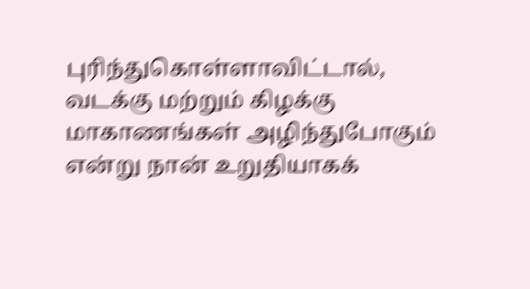புரிந்துகொள்ளாவிட்டால், வடக்கு மற்றும் கிழக்கு மாகாணங்கள் அழிந்துபோகும் என்று நான் உறுதியாகக்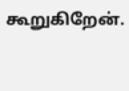கூறுகிறேன்.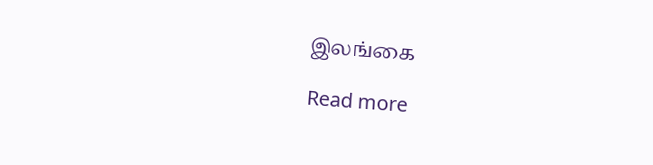இலங்கை

Read more